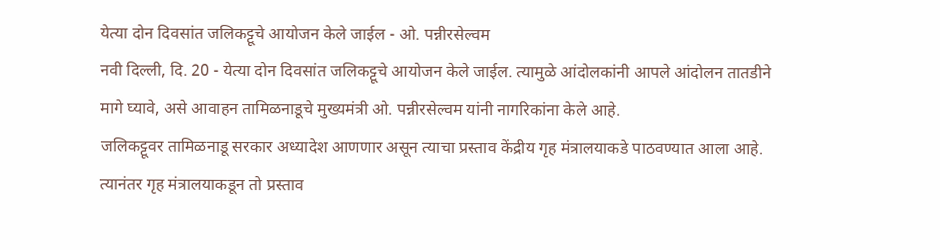येत्या दोन दिवसांत जलिकट्टूचे आयोजन केले जाईल - ओ. पन्नीरसेल्वम
नवी दिल्ली, दि. 20 - येत्या दोन दिवसांत जलिकट्टूचे आयोजन केले जाईल. त्यामुळे आंदोलकांनी आपले आंदोलन तातडीने मागे घ्यावे, असे आवाहन तामिळनाडूचे मुख्यमंत्री ओ. पन्नीरसेल्वम यांनी नागरिकांना केले आहे.
जलिकट्टूवर तामिळनाडू सरकार अध्यादेश आणणार असून त्याचा प्रस्ताव केंद्रीय गृह मंत्रालयाकडे पाठवण्यात आला आहे. त्यानंतर गृह मंत्रालयाकडून तो प्रस्ताव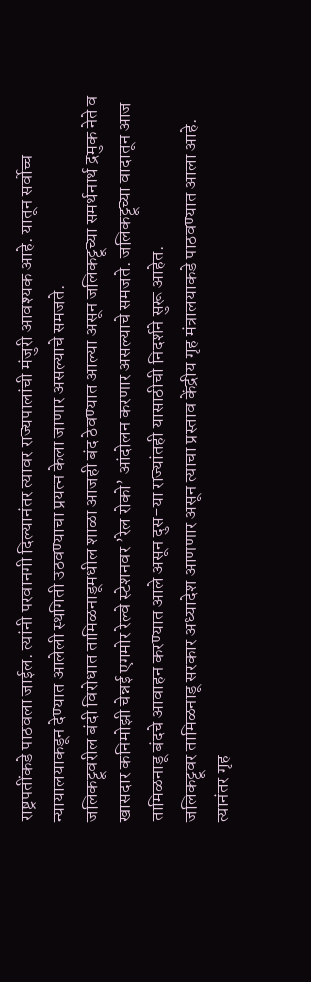राष्ट्रपतींकडे पाठवला जाईल. त्यांनी परवानगी दिल्यानंतर त्यावर राज्यपालांची मंजुरी आवश्यक आहे. यातून सर्वोच्च न्यायालयाकडून देण्यात आलेली स्थगिती उठवण्याचा प्रयत्न केला जाणार असल्याचे समजते.
जलिकट्टूवरील बंदी विरोधात तामिळनाडूमधील शाळा आजही बंद ठेवण्यात आल्या असून जलिकट्टूच्या समर्थनार्थ द्रमुक नेते व खासदार कनिमोझी चेन्नई एगमोर रेल्वे स्टेशनवर ’रेल रोको’ आंदोलन करणार असल्याचे समजते. जलिकट्टूच्या वादातून आज तामिळनाडू बंदचे आवाहन करण्यात आले असून दुस-या राज्यांतही यासाठीची निदर्शने सुरू आहेत.
जलिकट्टूवर तामिळनाडू सरकार अध्यादेश आणणार असून त्याचा प्रस्ताव केंद्रीय गृह मंत्रालयाकडे पाठवण्यात आला आहे. त्यानंतर गृह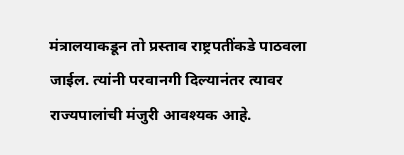मंत्रालयाकडून तो प्रस्ताव राष्ट्रपतींकडे पाठवला जाईल. त्यांनी परवानगी दिल्यानंतर त्यावर राज्यपालांची मंजुरी आवश्यक आहे.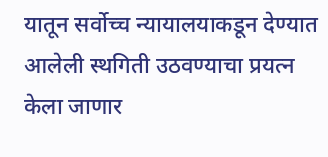यातून सर्वोच्च न्यायालयाकडून देण्यात आलेली स्थगिती उठवण्याचा प्रयत्न केला जाणार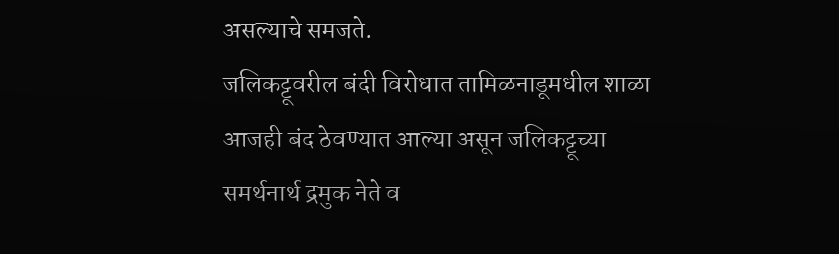असल्याचे समजते.
जलिकट्टूवरील बंदी विरोधात तामिळनाडूमधील शाळा आजही बंद ठेवण्यात आल्या असून जलिकट्टूच्या समर्थनार्थ द्रमुक नेते व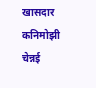खासदार कनिमोझी चेन्नई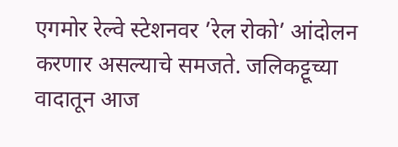एगमोर रेल्वे स्टेशनवर ’रेल रोको’ आंदोलन करणार असल्याचे समजते. जलिकट्टूच्या वादातून आज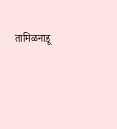तामिळनाडू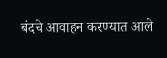बंदचे आवाहन करण्यात आले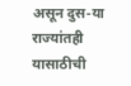असून दुस-या राज्यांतही यासाठीची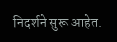निदर्शने सुरू आहेत.